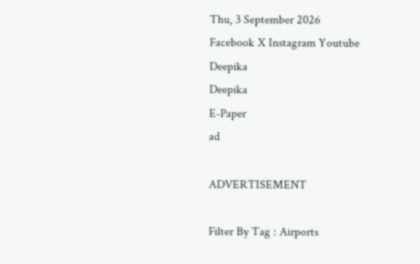Thu, 3 September 2026
Facebook X Instagram Youtube
Deepika
Deepika
E-Paper
ad

ADVERTISEMENT

Filter By Tag : Airports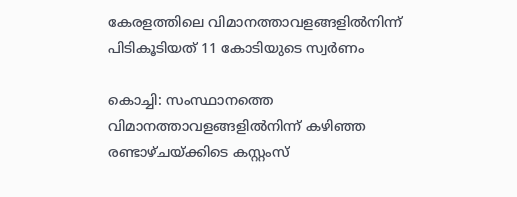കേരളത്തിലെ വിമാനത്താവളങ്ങളില്‍നിന്ന് പിടികൂടിയത് 11 കോടിയുടെ സ്വര്‍ണം

കൊച്ചി: സംസ്ഥാനത്തെ വിമാനത്താവളങ്ങളിൽനിന്ന് കഴിഞ്ഞ രണ്ടാഴ്ചയ്ക്കിടെ കസ്റ്റംസ്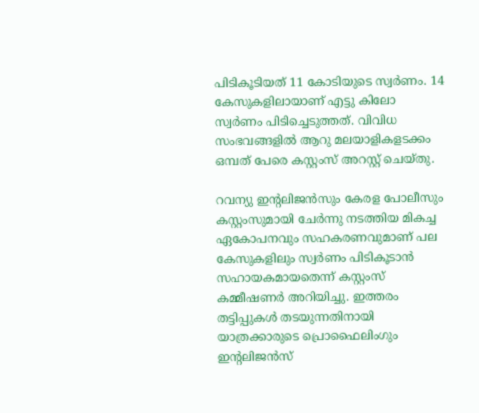പിടികൂടിയത് 11 കോടിയുടെ സ്വര്‍ണം. 14 കേസുകളിലായാണ് എട്ടു കിലോ സ്വര്‍ണം പിടിച്ചെടുത്തത്. വിവിധ സംഭവങ്ങളില്‍ ആറു മലയാളികളടക്കം ഒമ്പത് പേരെ കസ്റ്റംസ് അറസ്റ്റ് ചെയ്തു.

റവന്യു ഇന്‍റലിജന്‍സും കേരള പോലീസും കസ്റ്റംസുമായി ചേര്‍ന്നു നടത്തിയ മികച്ച ഏകോപനവും സഹകരണവുമാണ് പല കേസുകളിലും സ്വര്‍ണം പിടികൂടാന്‍ സഹായകമായതെന്ന് കസ്റ്റംസ് കമ്മീഷണര്‍ അറിയിച്ചു. ഇത്തരം തട്ടിപ്പുകള്‍ തടയുന്നതിനായി യാത്രക്കാരുടെ പ്രൊഫൈലിംഗും ഇന്‍റലിജന്‍സ്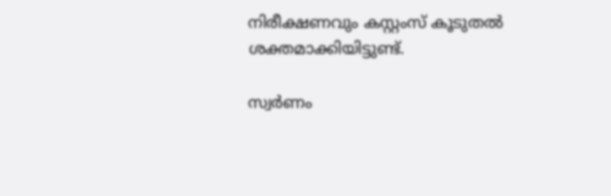നിരീക്ഷണവും കസ്റ്റംസ് കൂടുതല്‍ ശക്തമാക്കിയിട്ടുണ്ട്.

സ്വര്‍ണം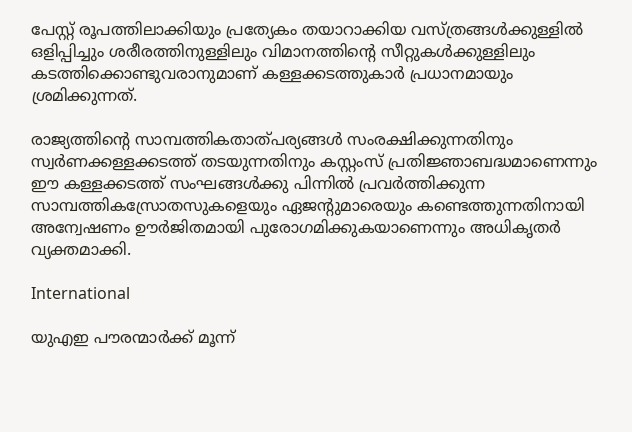പേസ്റ്റ് രൂപത്തിലാക്കിയും പ്രത്യേകം തയാറാക്കിയ വസ്ത്രങ്ങള്‍ക്കുള്ളില്‍ ഒളിപ്പിച്ചും ശരീരത്തിനുള്ളിലും വിമാനത്തിന്‍റെ സീറ്റുകള്‍ക്കുള്ളിലും കടത്തിക്കൊണ്ടുവരാനുമാണ് കള്ളക്കടത്തുകാര്‍ പ്രധാനമായും ശ്രമിക്കുന്നത്.

രാജ്യത്തിന്‍റെ സാമ്പത്തികതാത്പര്യങ്ങള്‍ സംരക്ഷിക്കുന്നതിനും സ്വര്‍ണക്കള്ളക്കടത്ത് തടയുന്നതിനും കസ്റ്റംസ് പ്രതിജ്ഞാബദ്ധമാണെന്നും ഈ കള്ളക്കടത്ത് സംഘങ്ങള്‍ക്കു പിന്നില്‍ പ്രവര്‍ത്തിക്കുന്ന സാമ്പത്തികസ്രോതസുകളെയും ഏജന്‍റുമാരെയും കണ്ടെത്തുന്നതിനായി അന്വേഷണം ഊര്‍ജിതമായി പുരോഗമിക്കുകയാണെന്നും അധികൃതര്‍ വ്യക്തമാക്കി.

International

യുഎഇ പൗരന്മാർക്ക് മൂന്ന്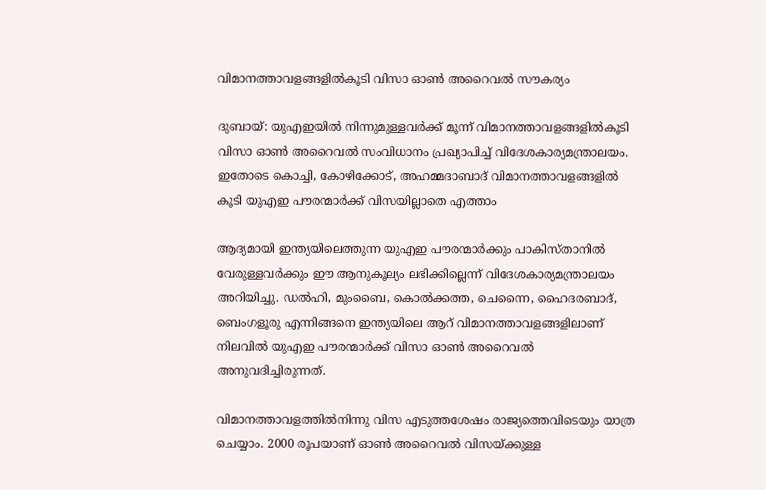വിമാനത്താവളങ്ങളില്‍‌കൂടി വിസാ ഓണ്‍ അറൈവല്‍ സൗകര്യം

ദുബായ്: യുഎഇയില്‍ നിന്നുമുള്ളവര്‍ക്ക് മൂന്ന് വിമാനത്താവളങ്ങളില്‍‌കൂടി വിസാ ഓണ്‍ അറൈവല്‍ സംവിധാനം പ്രഖ്യാപിച്ച് വിദേശകാര്യമന്ത്രാലയം. ഇതോടെ കൊച്ചി, കോഴിക്കോട്, അഹമ്മദാബാദ് വിമാനത്താവളങ്ങളില്‍ കൂടി യുഎഇ പൗരന്മാര്‍ക്ക് വിസയില്ലാതെ എത്താം

ആദ്യമായി ഇന്ത്യയിലെത്തുന്ന യുഎഇ പൗരന്മാര്‍ക്കും പാകിസ്താനില്‍ വേരുള്ളവര്‍ക്കും ഈ ആനുകൂല്യം ലഭിക്കില്ലെന്ന് വിദേശകാര്യമന്ത്രാലയം അറിയിച്ചു. ഡല്‍ഹി, മുംബൈ, കൊല്‍ക്കത്ത, ചെന്നൈ, ഹൈദരബാദ്, ബെംഗളൂരു എന്നിങ്ങനെ ഇന്ത്യയിലെ ആറ് വിമാനത്താവളങ്ങളിലാണ് നിലവില്‍ യുഎഇ പൗരന്മാര്‍ക്ക് വിസാ ഓണ്‍ അറൈവല്‍ അനുവദിച്ചിരുന്നത്.

വിമാനത്താവളത്തില്‍നിന്നു വിസ എടുത്തശേഷം രാജ്യത്തെവിടെയും യാത്ര ചെയ്യാം. 2000 രൂപയാണ് ഓണ്‍ അറൈവല്‍ വിസയ്ക്കുള്ള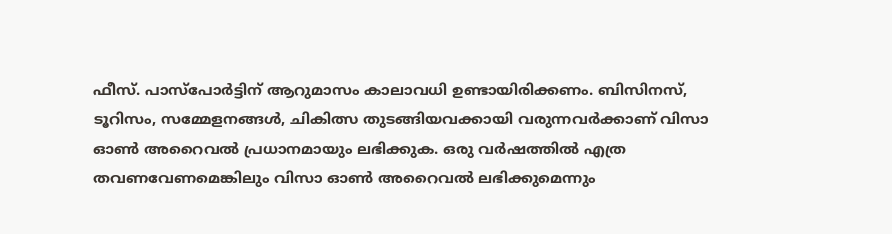ഫീസ്. പാസ്‌പോര്‍ട്ടിന് ആറുമാസം കാലാവധി ഉണ്ടായിരിക്കണം. ബിസിനസ്, ടൂറിസം, സമ്മേളനങ്ങള്‍, ചികിത്സ തുടങ്ങിയവക്കായി വരുന്നവര്‍ക്കാണ് വിസാ ഓണ്‍ അറൈവല്‍ പ്രധാനമായും ലഭിക്കുക. ഒരു വര്‍ഷത്തില്‍ എത്ര തവണവേണമെങ്കിലും വിസാ ഓണ്‍ അറൈവല്‍ ലഭിക്കുമെന്നും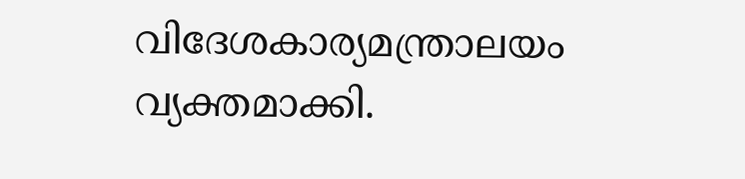വിദേശകാര്യമന്ത്രാലയം വ്യക്തമാക്കി.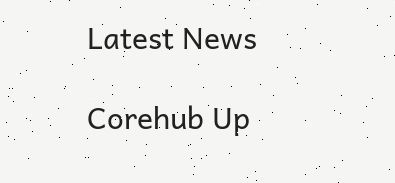Latest News

Corehub Up